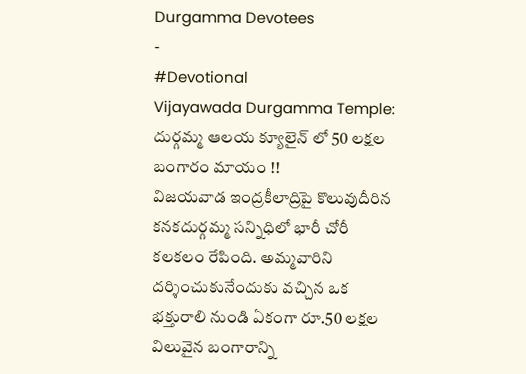Durgamma Devotees
-
#Devotional
Vijayawada Durgamma Temple: దుర్గమ్మ ఆలయ క్యూలైన్ లో 50 లక్షల బంగారం మాయం !!
విజయవాడ ఇంద్రకీలాద్రిపై కొలువుదీరిన కనకదుర్గమ్మ సన్నిధిలో భారీ చోరీ కలకలం రేపింది. అమ్మవారిని దర్శించుకునేందుకు వచ్చిన ఒక భక్తురాలి నుండి ఏకంగా రూ.50 లక్షల విలువైన బంగారాన్ని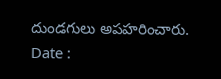దుండగులు అపహరించారు.
Date :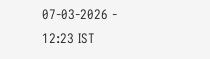07-03-2026 - 12:23 IST